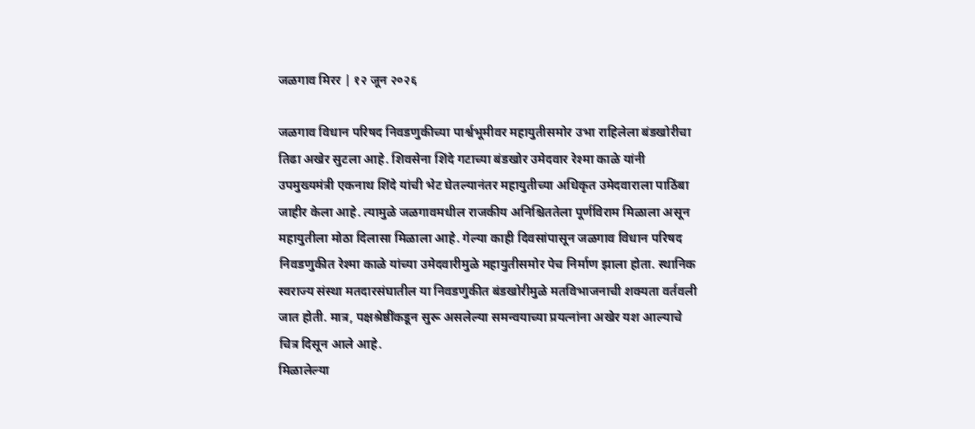जळगाव मिरर | १२ जून २०२६

जळगाव विधान परिषद निवडणुकीच्या पार्श्वभूमीवर महायुतीसमोर उभा राहिलेला बंडखोरीचा तिढा अखेर सुटला आहे. शिवसेना शिंदे गटाच्या बंडखोर उमेदवार रेश्मा काळे यांनी उपमुख्यमंत्री एकनाथ शिंदे यांची भेट घेतल्यानंतर महायुतीच्या अधिकृत उमेदवाराला पाठिंबा जाहीर केला आहे. त्यामुळे जळगावमधील राजकीय अनिश्चिततेला पूर्णविराम मिळाला असून महायुतीला मोठा दिलासा मिळाला आहे. गेल्या काही दिवसांपासून जळगाव विधान परिषद निवडणुकीत रेश्मा काळे यांच्या उमेदवारीमुळे महायुतीसमोर पेच निर्माण झाला होता. स्थानिक स्वराज्य संस्था मतदारसंघातील या निवडणुकीत बंडखोरीमुळे मतविभाजनाची शक्यता वर्तवली जात होती. मात्र, पक्षश्रेष्ठींकडून सुरू असलेल्या समन्वयाच्या प्रयत्नांना अखेर यश आल्याचे चित्र दिसून आले आहे.
मिळालेल्या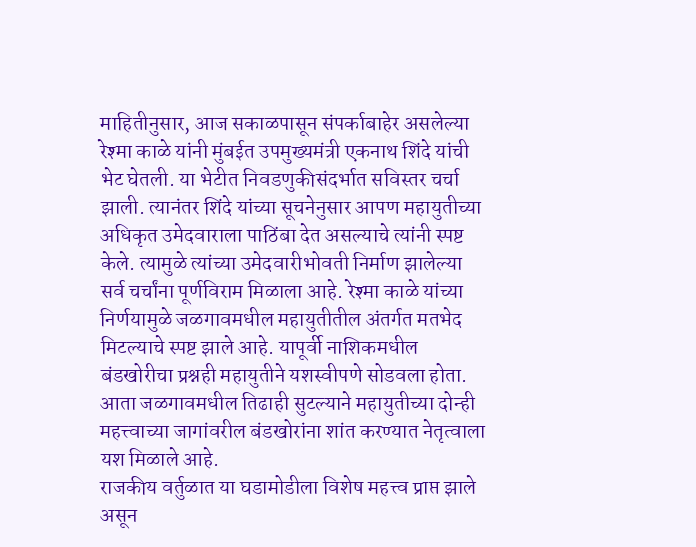माहितीनुसार, आज सकाळपासून संपर्काबाहेर असलेल्या रेश्मा काळे यांनी मुंबईत उपमुख्यमंत्री एकनाथ शिंदे यांची भेट घेतली. या भेटीत निवडणुकीसंदर्भात सविस्तर चर्चा झाली. त्यानंतर शिंदे यांच्या सूचनेनुसार आपण महायुतीच्या अधिकृत उमेदवाराला पाठिंबा देत असल्याचे त्यांनी स्पष्ट केले. त्यामुळे त्यांच्या उमेदवारीभोवती निर्माण झालेल्या सर्व चर्चांना पूर्णविराम मिळाला आहे. रेश्मा काळे यांच्या निर्णयामुळे जळगावमधील महायुतीतील अंतर्गत मतभेद मिटल्याचे स्पष्ट झाले आहे. यापूर्वी नाशिकमधील बंडखोरीचा प्रश्नही महायुतीने यशस्वीपणे सोडवला होता. आता जळगावमधील तिढाही सुटल्याने महायुतीच्या दोन्ही महत्त्वाच्या जागांवरील बंडखोरांना शांत करण्यात नेतृत्वाला यश मिळाले आहे.
राजकीय वर्तुळात या घडामोडीला विशेष महत्त्व प्राप्त झाले असून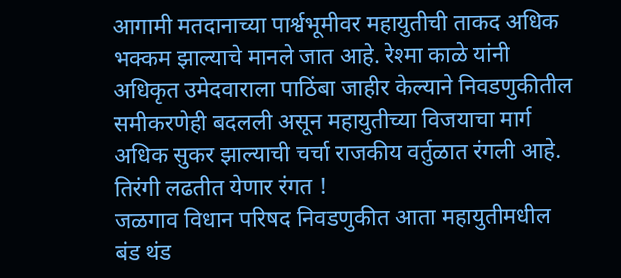आगामी मतदानाच्या पार्श्वभूमीवर महायुतीची ताकद अधिक भक्कम झाल्याचे मानले जात आहे. रेश्मा काळे यांनी अधिकृत उमेदवाराला पाठिंबा जाहीर केल्याने निवडणुकीतील समीकरणेही बदलली असून महायुतीच्या विजयाचा मार्ग अधिक सुकर झाल्याची चर्चा राजकीय वर्तुळात रंगली आहे.
तिरंगी लढतीत येणार रंगत !
जळगाव विधान परिषद निवडणुकीत आता महायुतीमधील बंड थंड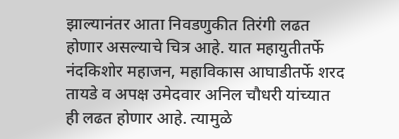झाल्यानंतर आता निवडणुकीत तिरंगी लढत होणार असल्याचे चित्र आहे. यात महायुतीतर्फे नंदकिशोर महाजन, महाविकास आघाडीतर्फे शरद तायडे व अपक्ष उमेदवार अनिल चौधरी यांच्यात ही लढत होणार आहे. त्यामुळे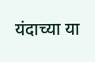यंदाच्या या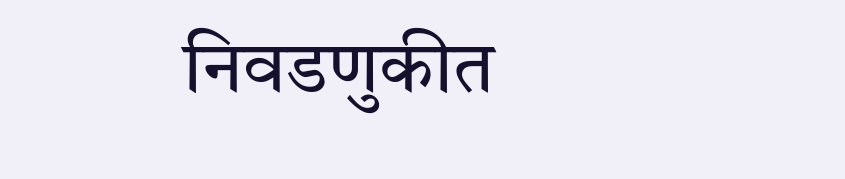निवडणुकीत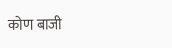कोण बाजी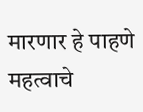मारणार हे पाहणे महत्वाचे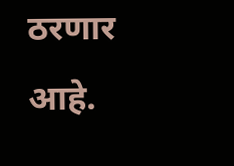ठरणार आहे.